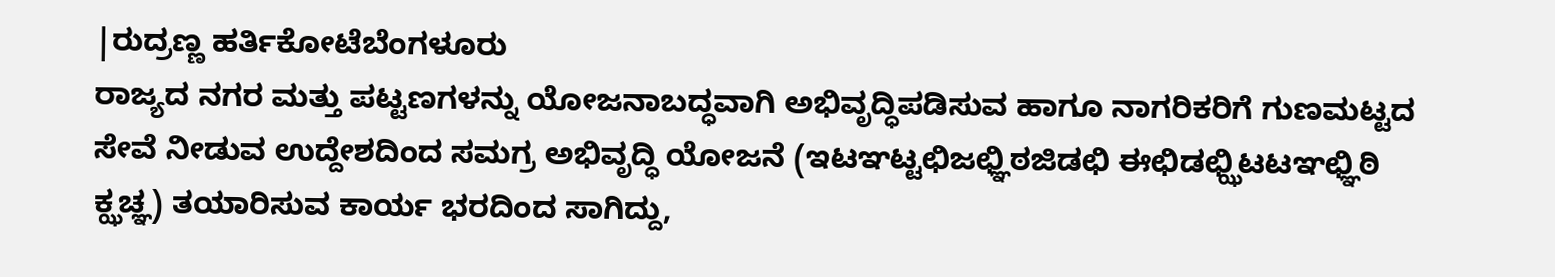|ರುದ್ರಣ್ಣ ಹರ್ತಿಕೋಟೆಬೆಂಗಳೂರು
ರಾಜ್ಯದ ನಗರ ಮತ್ತು ಪಟ್ಟಣಗಳನ್ನು ಯೋಜನಾಬದ್ಧವಾಗಿ ಅಭಿವೃದ್ಧಿಪಡಿಸುವ ಹಾಗೂ ನಾಗರಿಕರಿಗೆ ಗುಣಮಟ್ಟದ ಸೇವೆ ನೀಡುವ ಉದ್ದೇಶದಿಂದ ಸಮಗ್ರ ಅಭಿವೃದ್ಧಿ ಯೋಜನೆ (ಇಟಞಟ್ಟಛಿಜಛ್ಞಿಠಜಿಡಛಿ ಈಛಿಡಛ್ಝಿಟಟಞಛ್ಞಿಠಿ ಕ್ಝಚ್ಞ) ತಯಾರಿಸುವ ಕಾರ್ಯ ಭರದಿಂದ ಸಾಗಿದ್ದು,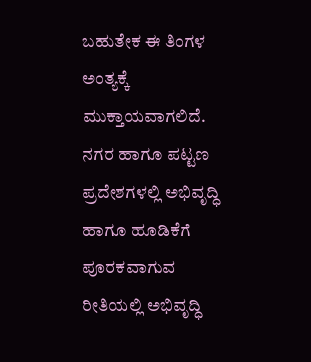ಬಹುತೇಕ ಈ ತಿಂಗಳ ಅಂತ್ಯಕ್ಕೆ ಮುಕ್ತಾಯವಾಗಲಿದೆ. ನಗರ ಹಾಗೂ ಪಟ್ಟಣ ಪ್ರದೇಶಗಳಲ್ಲಿ ಅಭಿವೃದ್ಧಿ ಹಾಗೂ ಹೂಡಿಕೆಗೆ ಪೂರಕವಾಗುವ ರೀತಿಯಲ್ಲಿ ಅಭಿವೃದ್ಧಿ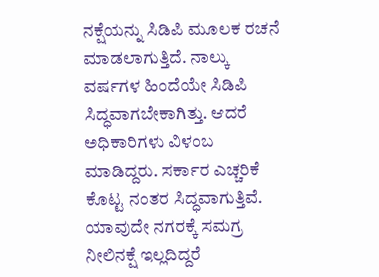ನಕ್ಷೆಯನ್ನು ಸಿಡಿಪಿ ಮೂಲಕ ರಚನೆ ಮಾಡಲಾಗುತ್ತಿದೆ. ನಾಲ್ಕು ವರ್ಷಗಳ ಹಿಂದೆಯೇ ಸಿಡಿಪಿ ಸಿದ್ಧವಾಗಬೇಕಾಗಿತ್ತು. ಆದರೆ ಅಧಿಕಾರಿಗಳು ವಿಳಂಬ ಮಾಡಿದ್ದರು. ಸರ್ಕಾರ ಎಚ್ಚರಿಕೆ ಕೊಟ್ಟ ನಂತರ ಸಿದ್ಧವಾಗುತ್ತಿವೆ. ಯಾವುದೇ ನಗರಕ್ಕೆ ಸಮಗ್ರ ನೀಲಿನಕ್ಷೆ ಇಲ್ಲದಿದ್ದರೆ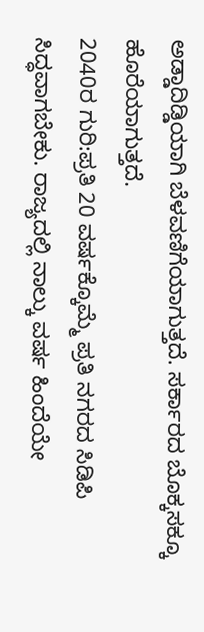ಅಡ್ಡಾದಿಡ್ಡಿಯಾಗಿ ಬೆಳವಣಿಗೆಯಾಗುತ್ತದೆ. ಸರ್ಕಾರದ ಬೊಕ್ಕಸಕ್ಕೂ ಹೊರೆಯಾಗುತ್ತದೆ.
2040ರ ಗುರಿ:ಪ್ರತಿ 20 ವರ್ಷಕ್ಕೊಮ್ಮೆ ಪ್ರತಿ ನಗರದ ಸಿಡಿಪಿ ಸಿದ್ಧವಾಗಬೇಕು. ರಾಜ್ಯದಲ್ಲಿ ನಾಲ್ಕು ವರ್ಷ ಹಿಂದೆಯೇ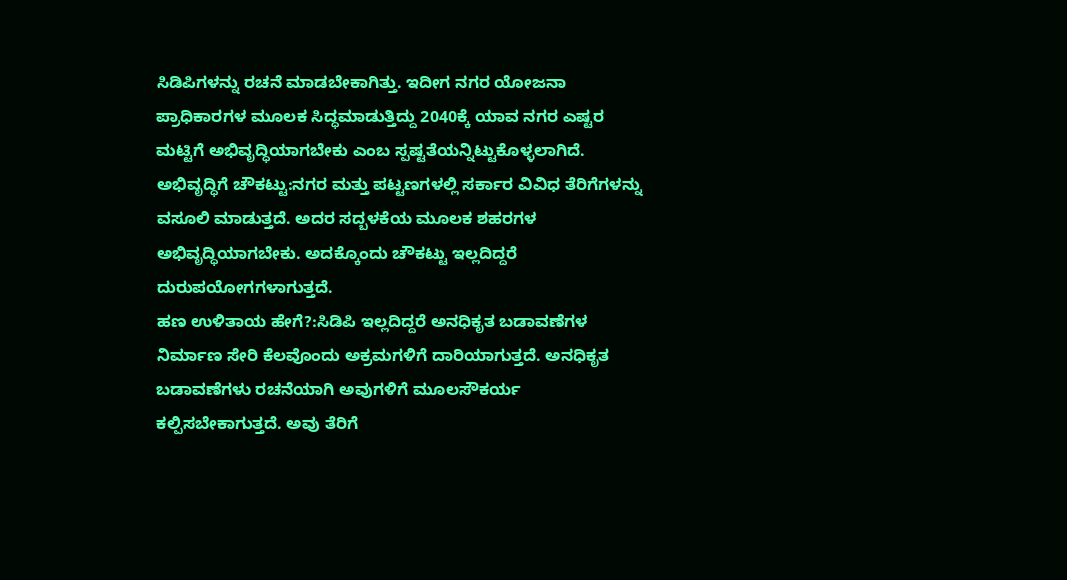ಸಿಡಿಪಿಗಳನ್ನು ರಚನೆ ಮಾಡಬೇಕಾಗಿತ್ತು. ಇದೀಗ ನಗರ ಯೋಜನಾ ಪ್ರಾಧಿಕಾರಗಳ ಮೂಲಕ ಸಿದ್ಧಮಾಡುತ್ತಿದ್ದು 2040ಕ್ಕೆ ಯಾವ ನಗರ ಎಷ್ಟರ ಮಟ್ಟಿಗೆ ಅಭಿವೃದ್ಧಿಯಾಗಬೇಕು ಎಂಬ ಸ್ಪಷ್ಟತೆಯನ್ನಿಟ್ಟುಕೊಳ್ಳಲಾಗಿದೆ.
ಅಭಿವೃದ್ಧಿಗೆ ಚೌಕಟ್ಟು:ನಗರ ಮತ್ತು ಪಟ್ಟಣಗಳಲ್ಲಿ ಸರ್ಕಾರ ವಿವಿಧ ತೆರಿಗೆಗಳನ್ನು ವಸೂಲಿ ಮಾಡುತ್ತದೆ. ಅದರ ಸದ್ಬಳಕೆಯ ಮೂಲಕ ಶಹರಗಳ ಅಭಿವೃದ್ಧಿಯಾಗಬೇಕು. ಅದಕ್ಕೊಂದು ಚೌಕಟ್ಟು ಇಲ್ಲದಿದ್ದರೆ ದುರುಪಯೋಗಗಳಾಗುತ್ತದೆ.
ಹಣ ಉಳಿತಾಯ ಹೇಗೆ?:ಸಿಡಿಪಿ ಇಲ್ಲದಿದ್ದರೆ ಅನಧಿಕೃತ ಬಡಾವಣೆಗಳ ನಿರ್ಮಾಣ ಸೇರಿ ಕೆಲವೊಂದು ಅಕ್ರಮಗಳಿಗೆ ದಾರಿಯಾಗುತ್ತದೆ. ಅನಧಿಕೃತ ಬಡಾವಣೆಗಳು ರಚನೆಯಾಗಿ ಅವುಗಳಿಗೆ ಮೂಲಸೌಕರ್ಯ ಕಲ್ಪಿಸಬೇಕಾಗುತ್ತದೆ. ಅವು ತೆರಿಗೆ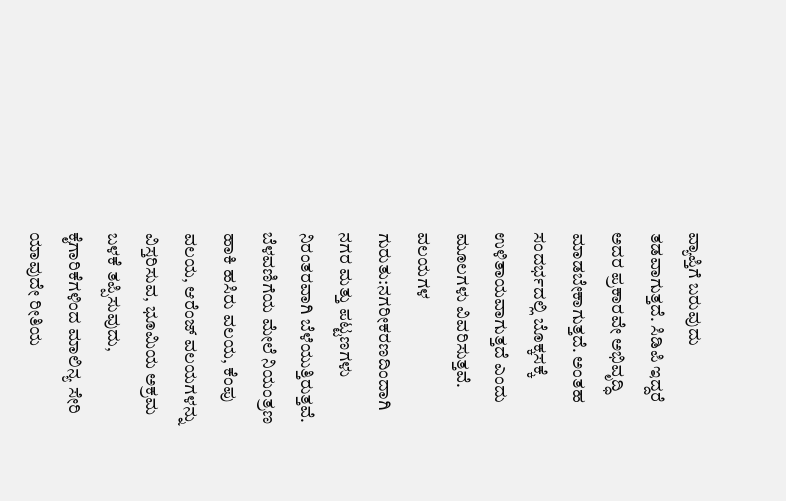ವ್ಯಾಪ್ತಿಗೆ ಬರುವುದು ತಡವಾಗುತ್ತದೆ. ಸಿಡಿಪಿ ಇದ್ದರೆ ಅದರ ಪ್ರಕಾರವೇ ಅಭಿವೃದ್ಧಿ ಮಾಡಬೇಕಾಗುತ್ತದೆ. ಅಂತಹ ಸಂದರ್ಭದಲ್ಲಿ ಬೊಕ್ಕಸಕ್ಕೆ ಉಳಿತಾಯವಾಗುತ್ತದೆ ಎಂದು ಮೂಲಗಳು ವಿವರಿಸುತ್ತವೆ.
ವಲಯಗಳ ಗುರುತು:ನಗರೀಕರಣದಿಂದಾಗಿ ನಗರ ಮತ್ತು ಪಟ್ಟಣಗಳು ನಿರಂತರವಾಗಿ ಬೆಳೆಯುತ್ತಿರುತ್ತವೆ. ಬೆಳವಣಿಗೆಯ ಮೇಲೆ ನಿಯಂತ್ರಣ ಹಾಕಿ ಹಸಿರು ವಲಯ, ಕೆಂಪು ವಲಯ, ಆರೆಂಜ್ ವಲಯಗಳನ್ನು ವಿಸ್ತರಿಸುವ, ಭೂಮಿಯ ಅಕ್ರಮ ಬಳಕೆ ತಪ್ಪಿಸುವುದು, ಕೈಗಾರಿಕೆಗಳಿಂದ ಮಾಲಿನ್ಯ ಸೇರಿ ಯಾವುದೇ ರೀತಿಯ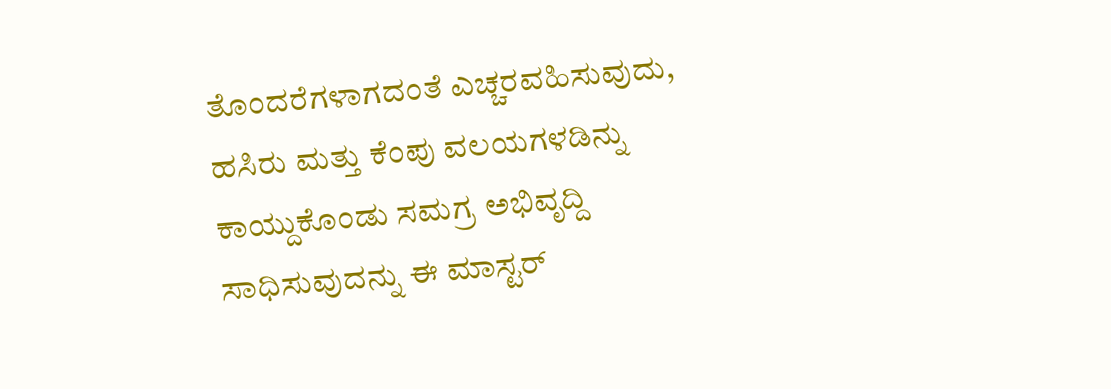ತೊಂದರೆಗಳಾಗದಂತೆ ಎಚ್ಚರವಹಿಸುವುದು, ಹಸಿರು ಮತ್ತು ಕೆಂಪು ವಲಯಗಳಡಿನ್ನು ಕಾಯ್ದುಕೊಂಡು ಸಮಗ್ರ ಅಭಿವೃದ್ದಿ ಸಾಧಿಸುವುದನ್ನು ಈ ಮಾಸ್ಟರ್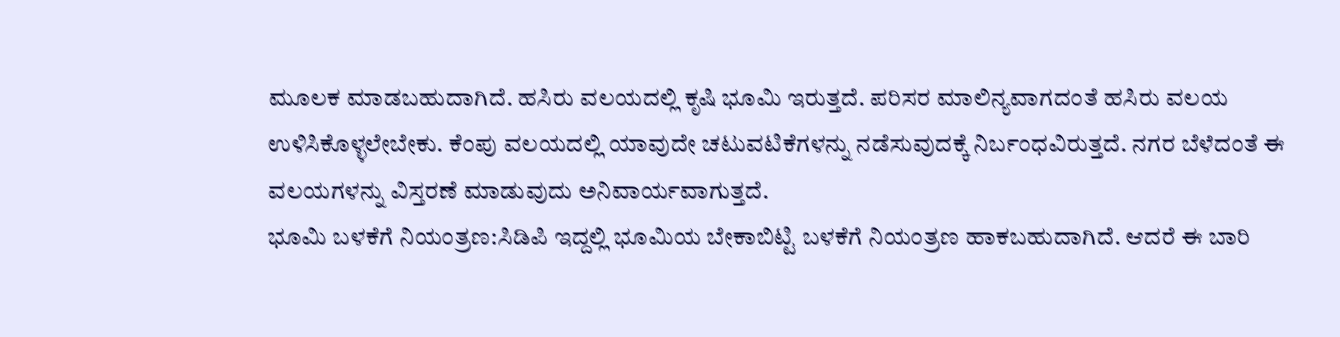ಮೂಲಕ ಮಾಡಬಹುದಾಗಿದೆ. ಹಸಿರು ವಲಯದಲ್ಲಿ ಕೃಷಿ ಭೂಮಿ ಇರುತ್ತದೆ. ಪರಿಸರ ಮಾಲಿನ್ಯವಾಗದಂತೆ ಹಸಿರು ವಲಯ ಉಳಿಸಿಕೊಳ್ಳಲೇಬೇಕು. ಕೆಂಪು ವಲಯದಲ್ಲಿ ಯಾವುದೇ ಚಟುವಟಿಕೆಗಳನ್ನು ನಡೆಸುವುದಕ್ಕೆ ನಿರ್ಬಂಧವಿರುತ್ತದೆ. ನಗರ ಬೆಳೆದಂತೆ ಈ ವಲಯಗಳನ್ನು ವಿಸ್ತರಣೆ ಮಾಡುವುದು ಅನಿವಾರ್ಯವಾಗುತ್ತದೆ.
ಭೂಮಿ ಬಳಕೆಗೆ ನಿಯಂತ್ರಣ:ಸಿಡಿಪಿ ಇದ್ದಲ್ಲಿ ಭೂಮಿಯ ಬೇಕಾಬಿಟ್ಟಿ ಬಳಕೆಗೆ ನಿಯಂತ್ರಣ ಹಾಕಬಹುದಾಗಿದೆ. ಆದರೆ ಈ ಬಾರಿ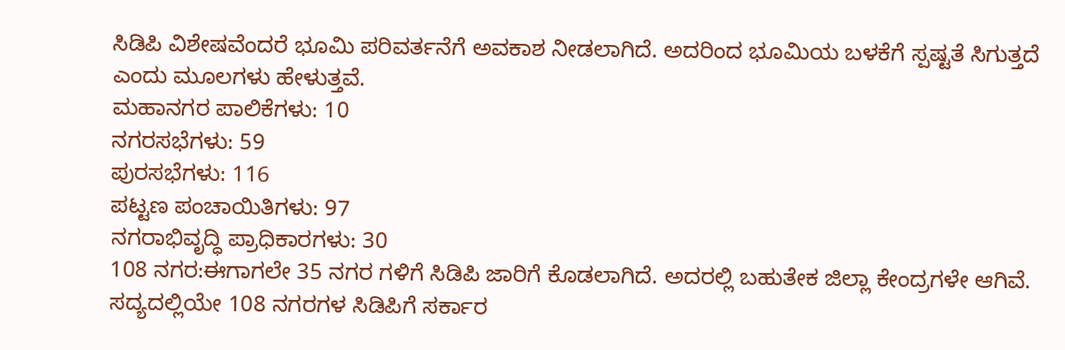ಸಿಡಿಪಿ ವಿಶೇಷವೆಂದರೆ ಭೂಮಿ ಪರಿವರ್ತನೆಗೆ ಅವಕಾಶ ನೀಡಲಾಗಿದೆ. ಅದರಿಂದ ಭೂಮಿಯ ಬಳಕೆಗೆ ಸ್ಪಷ್ಟತೆ ಸಿಗುತ್ತದೆ ಎಂದು ಮೂಲಗಳು ಹೇಳುತ್ತವೆ.
ಮಹಾನಗರ ಪಾಲಿಕೆಗಳು: 10
ನಗರಸಭೆಗಳು: 59
ಪುರಸಭೆಗಳು: 116
ಪಟ್ಟಣ ಪಂಚಾಯಿತಿಗಳು: 97
ನಗರಾಭಿವೃದ್ಧಿ ಪ್ರಾಧಿಕಾರಗಳು: 30
108 ನಗರ:ಈಗಾಗಲೇ 35 ನಗರ ಗಳಿಗೆ ಸಿಡಿಪಿ ಜಾರಿಗೆ ಕೊಡಲಾಗಿದೆ. ಅದರಲ್ಲಿ ಬಹುತೇಕ ಜಿಲ್ಲಾ ಕೇಂದ್ರಗಳೇ ಆಗಿವೆ. ಸದ್ಯದಲ್ಲಿಯೇ 108 ನಗರಗಳ ಸಿಡಿಪಿಗೆ ಸರ್ಕಾರ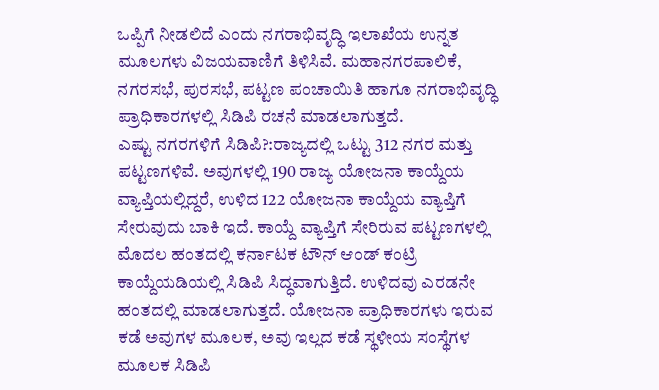ಒಪ್ಪಿಗೆ ನೀಡಲಿದೆ ಎಂದು ನಗರಾಭಿವೃದ್ಧಿ ಇಲಾಖೆಯ ಉನ್ನತ ಮೂಲಗಳು ವಿಜಯವಾಣಿಗೆ ತಿಳಿಸಿವೆ. ಮಹಾನಗರಪಾಲಿಕೆ, ನಗರಸಭೆ, ಪುರಸಭೆ, ಪಟ್ಟಣ ಪಂಚಾಯಿತಿ ಹಾಗೂ ನಗರಾಭಿವೃದ್ಧಿ ಪ್ರಾಧಿಕಾರಗಳಲ್ಲಿ ಸಿಡಿಪಿ ರಚನೆ ಮಾಡಲಾಗುತ್ತದೆ.
ಎಷ್ಟು ನಗರಗಳಿಗೆ ಸಿಡಿಪಿ?:ರಾಜ್ಯದಲ್ಲಿ ಒಟ್ಟು 312 ನಗರ ಮತ್ತು ಪಟ್ಟಣಗಳಿವೆ. ಅವುಗಳಲ್ಲಿ 190 ರಾಜ್ಯ ಯೋಜನಾ ಕಾಯ್ದೆಯ ವ್ಯಾಪ್ತಿಯಲ್ಲಿದ್ದರೆ, ಉಳಿದ 122 ಯೋಜನಾ ಕಾಯ್ದೆಯ ವ್ಯಾಪ್ತಿಗೆ ಸೇರುವುದು ಬಾಕಿ ಇದೆ. ಕಾಯ್ದೆ ವ್ಯಾಪ್ತಿಗೆ ಸೇರಿರುವ ಪಟ್ಟಣಗಳಲ್ಲಿ ಮೊದಲ ಹಂತದಲ್ಲಿ ಕರ್ನಾಟಕ ಟೌನ್ ಆಂಡ್ ಕಂಟ್ರಿ ಕಾಯ್ದೆಯಡಿಯಲ್ಲಿ ಸಿಡಿಪಿ ಸಿದ್ಧವಾಗುತ್ತಿದೆ. ಉಳಿದವು ಎರಡನೇ ಹಂತದಲ್ಲಿ ಮಾಡಲಾಗುತ್ತದೆ. ಯೋಜನಾ ಪ್ರಾಧಿಕಾರಗಳು ಇರುವ ಕಡೆ ಅವುಗಳ ಮೂಲಕ, ಅವು ಇಲ್ಲದ ಕಡೆ ಸ್ಥಳೀಯ ಸಂಸ್ಥೆಗಳ ಮೂಲಕ ಸಿಡಿಪಿ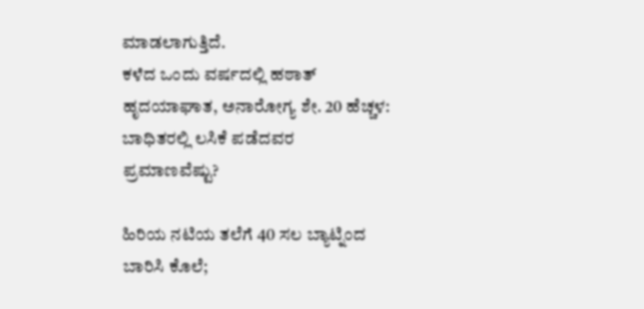ಮಾಡಲಾಗುತ್ತಿದೆ.
ಕಳೆದ ಒಂದು ವರ್ಷದಲ್ಲಿ ಹಠಾತ್ ಹೃದಯಾಘಾತ, ಅನಾರೋಗ್ಯ ಶೇ. 20 ಹೆಚ್ಚಳ: ಬಾಧಿತರಲ್ಲಿ ಲಸಿಕೆ ಪಡೆದವರ ಪ್ರಮಾಣವೆಷ್ಟು?

ಹಿರಿಯ ನಟಿಯ ತಲೆಗೆ 40 ಸಲ ಬ್ಯಾಟ್ನಿಂದ ಬಾರಿಸಿ ಕೊಲೆ;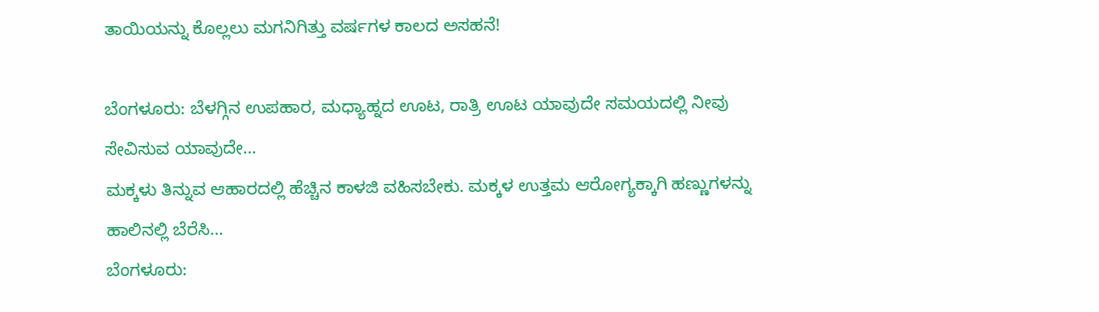ತಾಯಿಯನ್ನು ಕೊಲ್ಲಲು ಮಗನಿಗಿತ್ತು ವರ್ಷಗಳ ಕಾಲದ ಅಸಹನೆ!

ಬೆಂಗಳೂರು: ಬೆಳಗ್ಗಿನ ಉಪಹಾರ, ಮಧ್ಯಾಹ್ನದ ಊಟ, ರಾತ್ರಿ ಊಟ ಯಾವುದೇ ಸಮಯದಲ್ಲಿ ನೀವು ಸೇವಿಸುವ ಯಾವುದೇ…
ಮಕ್ಕಳು ತಿನ್ನುವ ಆಹಾರದಲ್ಲಿ ಹೆಚ್ಚಿನ ಕಾಳಜಿ ವಹಿಸಬೇಕು. ಮಕ್ಕಳ ಉತ್ತಮ ಆರೋಗ್ಯಕ್ಕಾಗಿ ಹಣ್ಣುಗಳನ್ನು ಹಾಲಿನಲ್ಲಿ ಬೆರೆಸಿ…
ಬೆಂಗಳೂರು: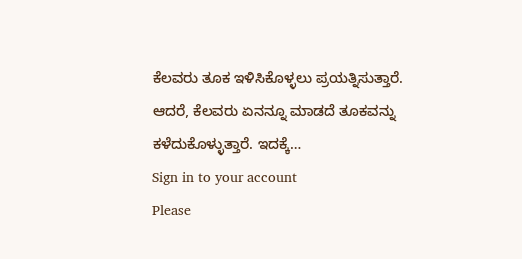ಕೆಲವರು ತೂಕ ಇಳಿಸಿಕೊಳ್ಳಲು ಪ್ರಯತ್ನಿಸುತ್ತಾರೆ. ಆದರೆ, ಕೆಲವರು ಏನನ್ನೂ ಮಾಡದೆ ತೂಕವನ್ನು ಕಳೆದುಕೊಳ್ಳುತ್ತಾರೆ. ಇದಕ್ಕೆ…
Sign in to your account
Please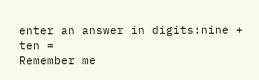enter an answer in digits:nine + ten =
Remember me